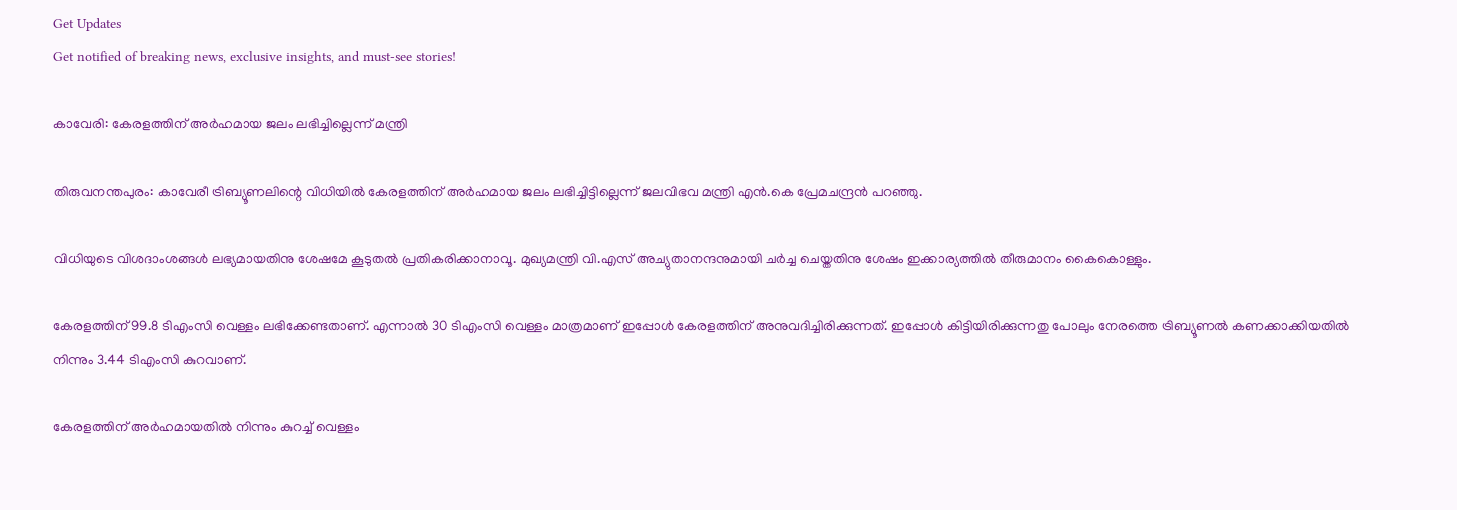Get Updates
Get notified of breaking news, exclusive insights, and must-see stories!

കാവേരി: കേരളത്തിന് അര്‍ഹമായ ജലം ലഭിച്ചില്ലെന്ന് മന്ത്രി

തിരുവനന്തപുരം: കാവേരീ ട്രിബ്യൂണലിന്റെ വിധിയില്‍ കേരളത്തിന് അര്‍ഹമായ ജലം ലഭിച്ചിട്ടില്ലെന്ന് ജലവിഭവ മന്ത്രി എന്‍.കെ പ്രേമചന്ദ്രന്‍ പറഞ്ഞു.

വിധിയുടെ വിശദാംശങ്ങള്‍ ലഭ്യമായതിനു ശേഷമേ കൂടുതല്‍ പ്രതികരിക്കാനാവൂ. മുഖ്യമന്ത്രി വി.എസ് അച്യുതാനന്ദനുമായി ചര്‍ച്ച ചെയ്തതിനു ശേഷം ഇക്കാര്യത്തില്‍ തീരുമാനം കൈകൊള്ളും.

കേരളത്തിന് 99.8 ടിഎംസി വെള്ളം ലഭിക്കേണ്ടതാണ്. എന്നാല്‍ 30 ടിഎംസി വെള്ളം മാത്രമാണ് ഇപ്പോള്‍ കേരളത്തിന് അനുവദിച്ചിരിക്കുന്നത്. ഇപ്പോള്‍ കിട്ടിയിരിക്കുന്നതു പോലും നേരത്തെ ട്രിബ്യൂണല്‍ കണക്കാക്കിയതില്‍ നിന്നും 3.44 ടിഎംസി കുറവാണ്.

കേരളത്തിന് അര്‍ഹമായതില്‍ നിന്നും കുറച്ച് വെള്ളം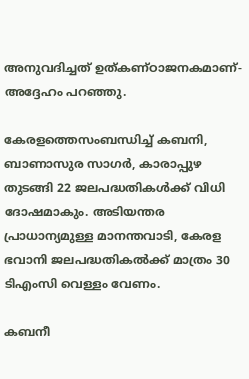അനുവദിച്ചത് ഉത്കണ്ഠാജനകമാണ്- അദ്ദേഹം പറഞ്ഞു.

കേരളത്തെസംബന്ധിച്ച് കബനി, ബാണാസുര സാഗര്‍, കാരാപ്പുഴ തുടങ്ങി 22 ജലപദ്ധതികള്‍ക്ക് വിധി ദോഷമാകും. അടിയന്തര പ്രാധാന്യമുള്ള മാനന്തവാടി, കേരള ഭവാനി ജലപദ്ധതികല്‍ക്ക് മാത്രം 30 ടിഎംസി വെള്ളം വേണം.

കബനീ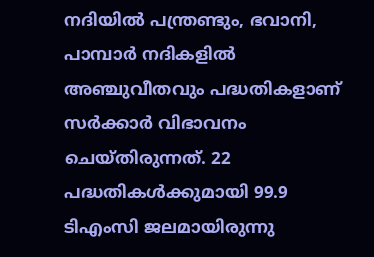നദിയില്‍ പന്ത്രണ്ടും, ഭവാനി, പാമ്പാര്‍ നദികളില്‍ അഞ്ചുവീതവും പദ്ധതികളാണ് സര്‍ക്കാര്‍ വിഭാവനം ചെയ്തിരുന്നത്. 22 പദ്ധതികള്‍ക്കുമായി 99.9 ടിഎംസി ജലമായിരുന്നു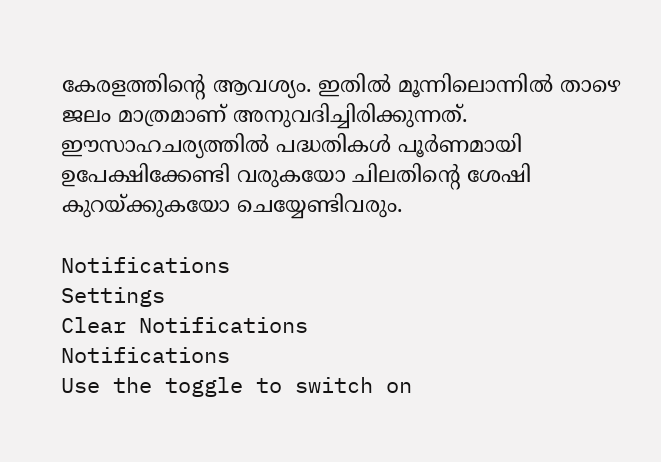കേരളത്തിന്റെ ആവശ്യം. ഇതില്‍ മൂന്നിലൊന്നില്‍ താഴെ ജലം മാത്രമാണ് അനുവദിച്ചിരിക്കുന്നത്. ഈസാഹചര്യത്തില്‍ പദ്ധതികള്‍ പൂര്‍ണമായി ഉപേക്ഷിക്കേണ്ടി വരുകയോ ചിലതിന്റെ ശേഷി കുറയ്ക്കുകയോ ചെയ്യേണ്ടിവരും.

Notifications
Settings
Clear Notifications
Notifications
Use the toggle to switch on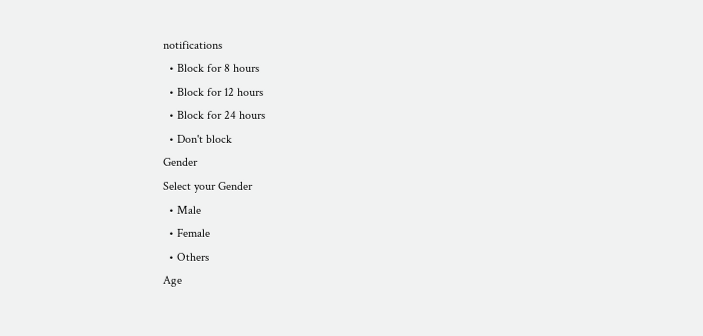notifications
  • Block for 8 hours
  • Block for 12 hours
  • Block for 24 hours
  • Don't block
Gender
Select your Gender
  • Male
  • Female
  • Others
Age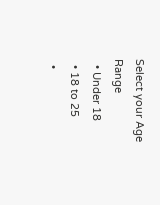Select your Age Range
  • Under 18
  • 18 to 25
  •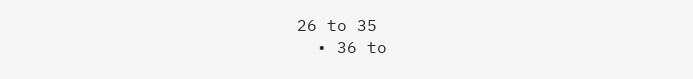26 to 35
  • 36 to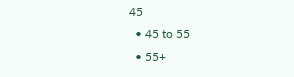45
  • 45 to 55
  • 55+